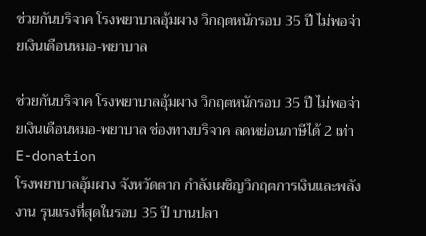ช่วยกันบริจาค โรงพยาบาลอุ้มผาง วิกฤตหนักรอบ 35 ปี ไม่พอจ่ายเงินเดือนหมอ-พยาบาล

ช่วยกันบริจาค โรงพยาบาลอุ้มผาง วิกฤตหนักรอบ 35 ปี ไม่พอจ่ายเงินเดือนหมอ-พยาบาล ช่องทางบริจาค ลดหย่อนภาษีได้ 2 เท่า E-donation
โรงพยาบาลอุ้มผาง จังหวัดตาก กำลังเผชิญวิกฤตการเงินและพลังงาน รุนแรงที่สุดในรอบ 35 ปี บานปลา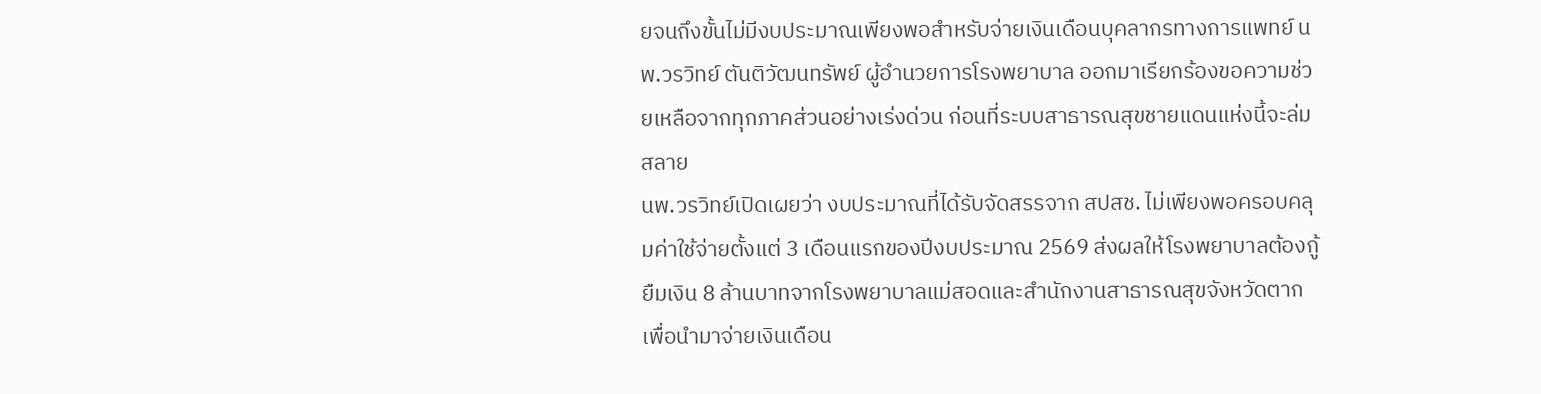ยจนถึงขั้นไม่มีงบประมาณเพียงพอสำหรับจ่ายเงินเดือนบุคลากรทางการแพทย์ นพ.วรวิทย์ ตันติวัฒนทรัพย์ ผู้อำนวยการโรงพยาบาล ออกมาเรียกร้องขอความช่วยเหลือจากทุกภาคส่วนอย่างเร่งด่วน ก่อนที่ระบบสาธารณสุขชายแดนแห่งนี้จะล่มสลาย
นพ.วรวิทย์เปิดเผยว่า งบประมาณที่ได้รับจัดสรรจาก สปสช. ไม่เพียงพอครอบคลุมค่าใช้จ่ายตั้งแต่ 3 เดือนแรกของปีงบประมาณ 2569 ส่งผลให้โรงพยาบาลต้องกู้ยืมเงิน 8 ล้านบาทจากโรงพยาบาลแม่สอดและสำนักงานสาธารณสุขจังหวัดตาก เพื่อนำมาจ่ายเงินเดือน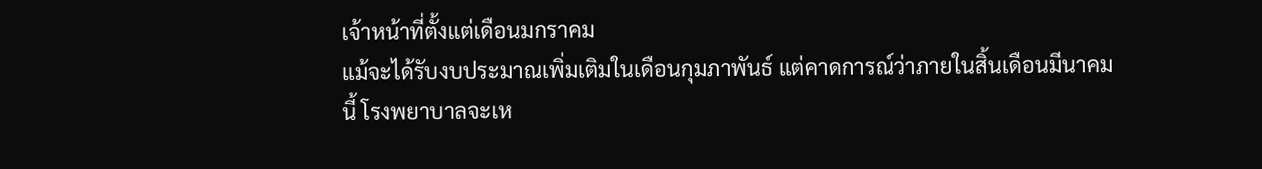เจ้าหน้าที่ตั้งแต่เดือนมกราคม
แม้จะได้รับงบประมาณเพิ่มเติมในเดือนกุมภาพันธ์ แต่คาดการณ์ว่าภายในสิ้นเดือนมีนาคมนี้ โรงพยาบาลจะเห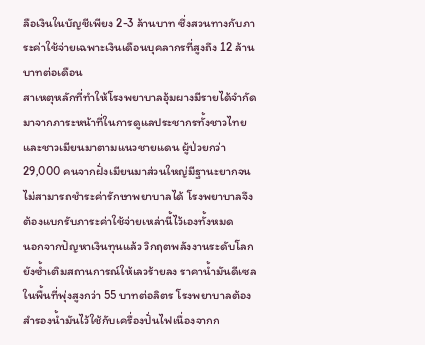ลือเงินในบัญชีเพียง 2-3 ล้านบาท ซึ่งสวนทางกับภาระค่าใช้จ่ายเฉพาะเงินเดือนบุคลากรที่สูงถึง 12 ล้านบาทต่อเดือน
สาเหตุหลักที่ทำให้โรงพยาบาลอุ้มผางมีรายได้จำกัด มาจากภาระหน้าที่ในการดูแลประชากรทั้งชาวไทยและชาวเมียนมาตามแนวชายแดน ผู้ป่วยกว่า 29,000 คนจากฝั่งเมียนมาส่วนใหญ่มีฐานะยากจน ไม่สามารถชำระค่ารักษาพยาบาลได้ โรงพยาบาลจึงต้องแบกรับภาระค่าใช้จ่ายเหล่านี้ไว้เองทั้งหมด
นอกจากปัญหาเงินทุนแล้ว วิกฤตพลังงานระดับโลกยังซ้ำเติมสถานการณ์ให้เลวร้ายลง ราคาน้ำมันดีเซลในพื้นที่พุ่งสูงกว่า 55 บาทต่อลิตร โรงพยาบาลต้องสำรองน้ำมันไว้ใช้กับเครื่องปั่นไฟเนื่องจากก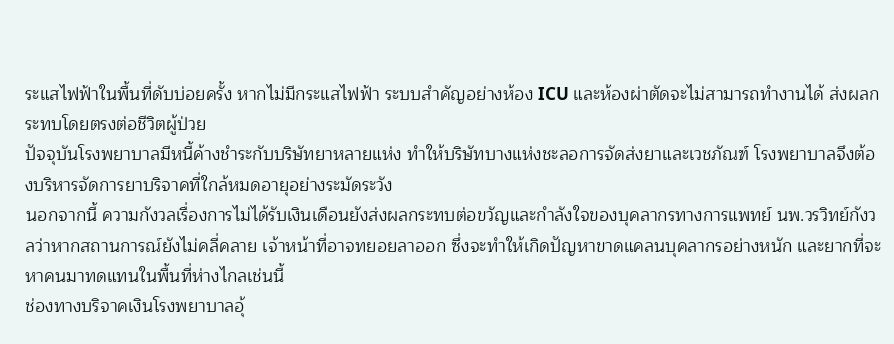ระแสไฟฟ้าในพื้นที่ดับบ่อยครั้ง หากไม่มีกระแสไฟฟ้า ระบบสำคัญอย่างห้อง ICU และห้องผ่าตัดจะไม่สามารถทำงานได้ ส่งผลกระทบโดยตรงต่อชีวิตผู้ป่วย
ปัจจุบันโรงพยาบาลมีหนี้ค้างชำระกับบริษัทยาหลายแห่ง ทำให้บริษัทบางแห่งชะลอการจัดส่งยาและเวชภัณฑ์ โรงพยาบาลจึงต้องบริหารจัดการยาบริจาคที่ใกล้หมดอายุอย่างระมัดระวัง
นอกจากนี้ ความกังวลเรื่องการไม่ได้รับเงินเดือนยังส่งผลกระทบต่อขวัญและกำลังใจของบุคลากรทางการแพทย์ นพ.วรวิทย์กังวลว่าหากสถานการณ์ยังไม่คลี่คลาย เจ้าหน้าที่อาจทยอยลาออก ซึ่งจะทำให้เกิดปัญหาขาดแคลนบุคลากรอย่างหนัก และยากที่จะหาคนมาทดแทนในพื้นที่ห่างไกลเช่นนี้
ช่องทางบริจาคเงินโรงพยาบาลอุ้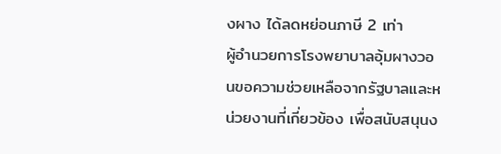งผาง ได้ลดหย่อนภาษี 2 เท่า
ผู้อำนวยการโรงพยาบาลอุ้มผางวอนขอความช่วยเหลือจากรัฐบาลและหน่วยงานที่เกี่ยวข้อง เพื่อสนับสนุนง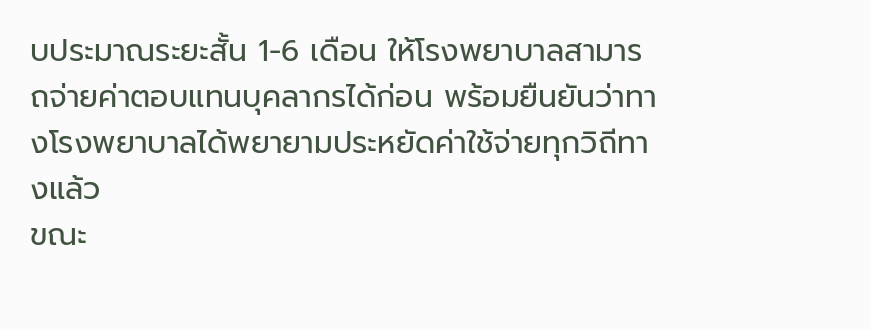บประมาณระยะสั้น 1-6 เดือน ให้โรงพยาบาลสามารถจ่ายค่าตอบแทนบุคลากรได้ก่อน พร้อมยืนยันว่าทางโรงพยาบาลได้พยายามประหยัดค่าใช้จ่ายทุกวิถีทางแล้ว
ขณะ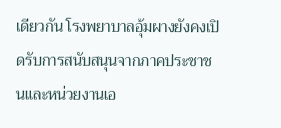เดียวกัน โรงพยาบาลอุ้มผางยังคงเปิดรับการสนับสนุนจากภาคประชาชนและหน่วยงานเอ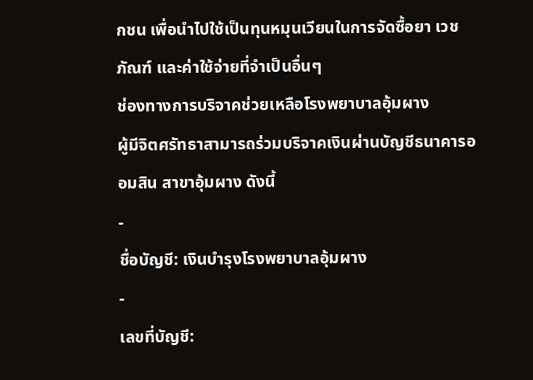กชน เพื่อนำไปใช้เป็นทุนหมุนเวียนในการจัดซื้อยา เวชภัณฑ์ และค่าใช้จ่ายที่จำเป็นอื่นๆ
ช่องทางการบริจาคช่วยเหลือโรงพยาบาลอุ้มผาง
ผู้มีจิตศรัทธาสามารถร่วมบริจาคเงินผ่านบัญชีธนาคารออมสิน สาขาอุ้มผาง ดังนี้
-
ชื่อบัญชี: เงินบำรุงโรงพยาบาลอุ้มผาง
-
เลขที่บัญชี: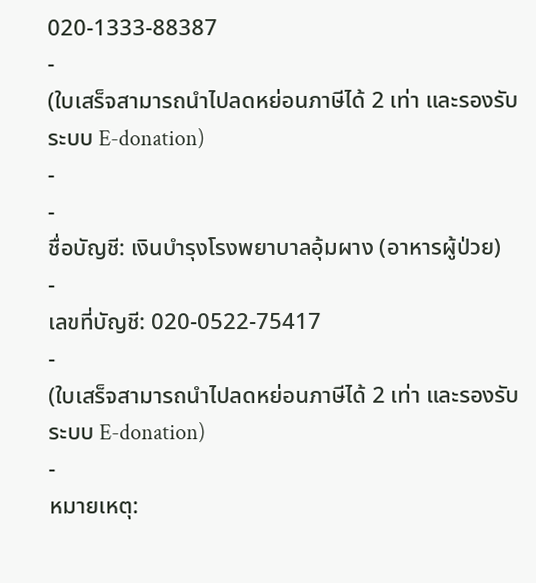020-1333-88387
-
(ใบเสร็จสามารถนำไปลดหย่อนภาษีได้ 2 เท่า และรองรับระบบ E-donation)
-
-
ชื่อบัญชี: เงินบำรุงโรงพยาบาลอุ้มผาง (อาหารผู้ป่วย)
-
เลขที่บัญชี: 020-0522-75417
-
(ใบเสร็จสามารถนำไปลดหย่อนภาษีได้ 2 เท่า และรองรับระบบ E-donation)
-
หมายเหตุ: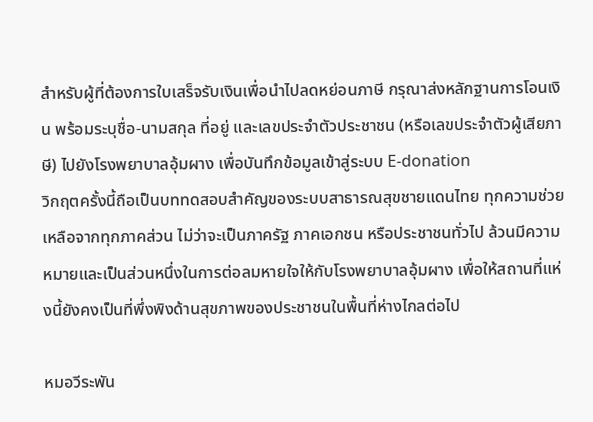สำหรับผู้ที่ต้องการใบเสร็จรับเงินเพื่อนำไปลดหย่อนภาษี กรุณาส่งหลักฐานการโอนเงิน พร้อมระบุชื่อ-นามสกุล ที่อยู่ และเลขประจำตัวประชาชน (หรือเลขประจำตัวผู้เสียภาษี) ไปยังโรงพยาบาลอุ้มผาง เพื่อบันทึกข้อมูลเข้าสู่ระบบ E-donation
วิกฤตครั้งนี้ถือเป็นบททดสอบสำคัญของระบบสาธารณสุขชายแดนไทย ทุกความช่วยเหลือจากทุกภาคส่วน ไม่ว่าจะเป็นภาครัฐ ภาคเอกชน หรือประชาชนทั่วไป ล้วนมีความหมายและเป็นส่วนหนึ่งในการต่อลมหายใจให้กับโรงพยาบาลอุ้มผาง เพื่อให้สถานที่แห่งนี้ยังคงเป็นที่พึ่งพิงด้านสุขภาพของประชาชนในพื้นที่ห่างไกลต่อไป

หมอวีระพัน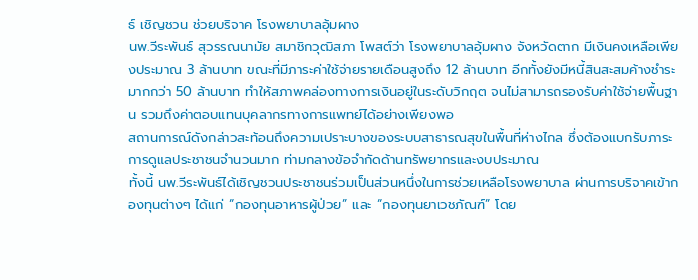ธ์ เชิญชวน ช่วยบริจาค โรงพยาบาลอุ้มผาง
นพ.วีระพันธ์ สุวรรณนามัย สมาชิกวุฒิสภา โพสต์ว่า โรงพยาบาลอุ้มผาง จังหวัดตาก มีเงินคงเหลือเพียงประมาณ 3 ล้านบาท ขณะที่มีภาระค่าใช้จ่ายรายเดือนสูงถึง 12 ล้านบาท อีกทั้งยังมีหนี้สินสะสมค้างชำระมากกว่า 50 ล้านบาท ทำให้สภาพคล่องทางการเงินอยู่ในระดับวิกฤต จนไม่สามารถรองรับค่าใช้จ่ายพื้นฐาน รวมถึงค่าตอบแทนบุคลากรทางการแพทย์ได้อย่างเพียงพอ
สถานการณ์ดังกล่าวสะท้อนถึงความเปราะบางของระบบสาธารณสุขในพื้นที่ห่างไกล ซึ่งต้องแบกรับภาระการดูแลประชาชนจำนวนมาก ท่ามกลางข้อจำกัดด้านทรัพยากรและงบประมาณ
ทั้งนี้ นพ.วีระพันธ์ได้เชิญชวนประชาชนร่วมเป็นส่วนหนึ่งในการช่วยเหลือโรงพยาบาล ผ่านการบริจาคเข้ากองทุนต่างๆ ได้แก่ “กองทุนอาหารผู้ป่วย” และ “กองทุนยาเวชภัณฑ์” โดย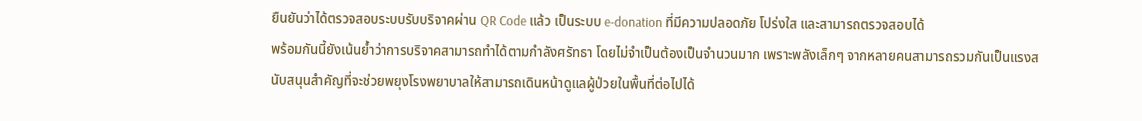ยืนยันว่าได้ตรวจสอบระบบรับบริจาคผ่าน QR Code แล้ว เป็นระบบ e-donation ที่มีความปลอดภัย โปร่งใส และสามารถตรวจสอบได้
พร้อมกันนี้ยังเน้นย้ำว่าการบริจาคสามารถทำได้ตามกำลังศรัทธา โดยไม่จำเป็นต้องเป็นจำนวนมาก เพราะพลังเล็กๆ จากหลายคนสามารถรวมกันเป็นแรงสนับสนุนสำคัญที่จะช่วยพยุงโรงพยาบาลให้สามารถเดินหน้าดูแลผู้ป่วยในพื้นที่ต่อไปได้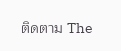ติดตาม The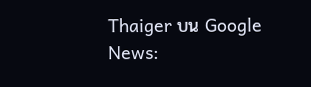Thaiger บน Google News: